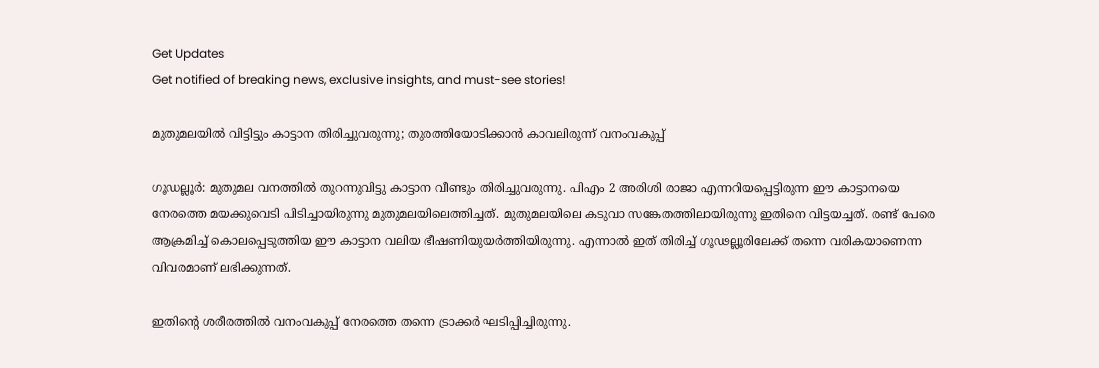Get Updates
Get notified of breaking news, exclusive insights, and must-see stories!

മുതുമലയില്‍ വിട്ടിട്ടും കാട്ടാന തിരിച്ചുവരുന്നു; തുരത്തിയോടിക്കാന്‍ കാവലിരുന്ന് വനംവകുപ്പ്

ഗൂഡല്ലൂര്‍: മുതുമല വനത്തില്‍ തുറന്നുവിട്ടു കാട്ടാന വീണ്ടും തിരിച്ചുവരുന്നു. പിഎം 2 അരിശി രാജാ എന്നറിയപ്പെട്ടിരുന്ന ഈ കാട്ടാനയെ നേരത്തെ മയക്കുവെടി പിടിച്ചായിരുന്നു മുതുമലയിലെത്തിച്ചത്. മുതുമലയിലെ കടുവാ സങ്കേതത്തിലായിരുന്നു ഇതിനെ വിട്ടയച്ചത്. രണ്ട് പേരെ ആക്രമിച്ച് കൊലപ്പെടുത്തിയ ഈ കാട്ടാന വലിയ ഭീഷണിയുയര്‍ത്തിയിരുന്നു. എന്നാല്‍ ഇത് തിരിച്ച് ഗൂഢല്ലൂരിലേക്ക് തന്നെ വരികയാണെന്ന വിവരമാണ് ലഭിക്കുന്നത്.

ഇതിന്റെ ശരീരത്തില്‍ വനംവകുപ്പ് നേരത്തെ തന്നെ ട്രാക്കര്‍ ഘടിപ്പിച്ചിരുന്നു.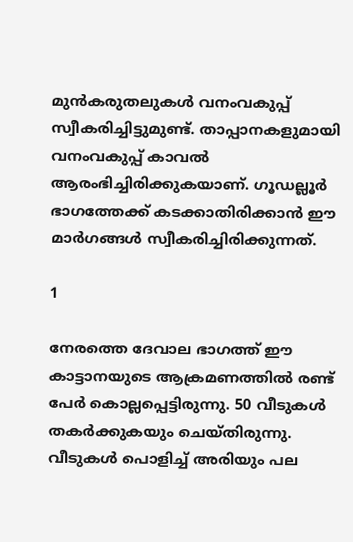മുന്‍കരുതലുകള്‍ വനംവകുപ്പ് സ്വീകരിച്ചിട്ടുമുണ്ട്. താപ്പാനകളുമായി വനംവകുപ്പ് കാവല്‍ ആരംഭിച്ചിരിക്കുകയാണ്. ഗൂഡല്ലൂര്‍ ഭാഗത്തേക്ക് കടക്കാതിരിക്കാന്‍ ഈ മാര്‍ഗങ്ങള്‍ സ്വീകരിച്ചിരിക്കുന്നത്.

1

നേരത്തെ ദേവാല ഭാഗത്ത് ഈ കാട്ടാനയുടെ ആക്രമണത്തില്‍ രണ്ട് പേര്‍ കൊല്ലപ്പെട്ടിരുന്നു. 50 വീടുകള്‍ തകര്‍ക്കുകയും ചെയ്തിരുന്നു. വീടുകള്‍ പൊളിച്ച് അരിയും പല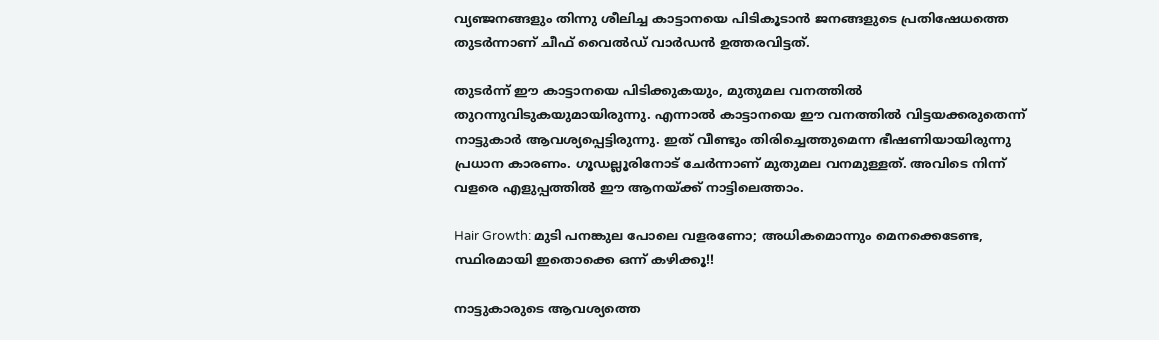വ്യഞ്ജനങ്ങളും തിന്നു ശീലിച്ച കാട്ടാനയെ പിടികൂടാന്‍ ജനങ്ങളുടെ പ്രതിഷേധത്തെ തുടര്‍ന്നാണ് ചീഫ് വൈല്‍ഡ് വാര്‍ഡന്‍ ഉത്തരവിട്ടത്.

തുടര്‍ന്ന് ഈ കാട്ടാനയെ പിടിക്കുകയും, മുതുമല വനത്തില്‍ തുറന്നുവിടുകയുമായിരുന്നു. എന്നാല്‍ കാട്ടാനയെ ഈ വനത്തില്‍ വിട്ടയക്കരുതെന്ന് നാട്ടുകാര്‍ ആവശ്യപ്പെട്ടിരുന്നു. ഇത് വീണ്ടും തിരിച്ചെത്തുമെന്ന ഭീഷണിയായിരുന്നു പ്രധാന കാരണം. ഗൂഡല്ലൂരിനോട് ചേര്‍ന്നാണ് മുതുമല വനമുള്ളത്. അവിടെ നിന്ന് വളരെ എളുപ്പത്തില്‍ ഈ ആനയ്ക്ക് നാട്ടിലെത്താം.

Hair Growth: മുടി പനങ്കുല പോലെ വളരണോ; അധികമൊന്നും മെനക്കെടേണ്ട, സ്ഥിരമായി ഇതൊക്കെ ഒന്ന് കഴിക്കൂ!!

നാട്ടുകാരുടെ ആവശ്യത്തെ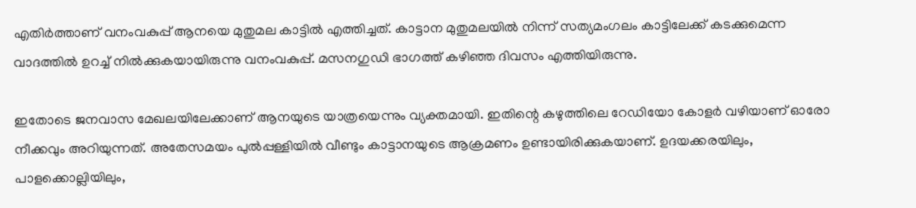എതിര്‍ത്താണ് വനംവകുപ്പ് ആനയെ മുതുമല കാട്ടില്‍ എത്തിച്ചത്. കാട്ടാന മുതുമലയില്‍ നിന്ന് സത്യമംഗലം കാട്ടിലേക്ക് കടക്കുമെന്ന വാദത്തില്‍ ഉറച്ച് നില്‍ക്കുകയായിരുന്നു വനംവകുപ്പ്. മസനഗുഡി ഭാഗത്ത് കഴിഞ്ഞ ദിവസം എത്തിയിരുന്നു.

ഇതോടെ ജനവാസ മേഖലയിലേക്കാണ് ആനയുടെ യാത്രയെന്നും വ്യക്തമായി. ഇതിന്റെ കഴുത്തിലെ റേഡിയോ കോളര്‍ വഴിയാണ് ഓരോ നീക്കവും അറിയുന്നത്. അതേസമയം പുല്‍പ്പള്ളിയില്‍ വീണ്ടും കാട്ടാനയുടെ ആക്രമണം ഉണ്ടായിരിക്കുകയാണ്. ഉദയക്കരയിലും, പാളക്കൊല്ലിയിലും,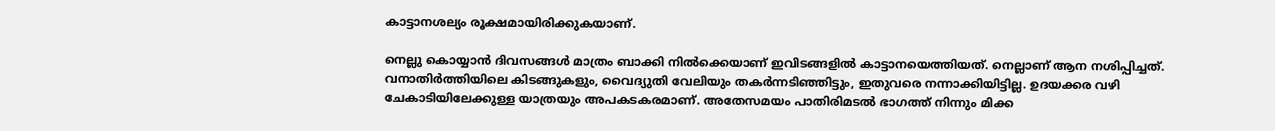കാട്ടാനശല്യം രൂക്ഷമായിരിക്കുകയാണ്.

നെല്ലു കൊയ്യാന്‍ ദിവസങ്ങള്‍ മാത്രം ബാക്കി നില്‍ക്കെയാണ് ഇവിടങ്ങളില്‍ കാട്ടാനയെത്തിയത്. നെല്ലാണ് ആന നശിപ്പിച്ചത്. വനാതിര്‍ത്തിയിലെ കിടങ്ങുകളും, വൈദ്യുതി വേലിയും തകര്‍ന്നടിഞ്ഞിട്ടും, ഇതുവരെ നന്നാക്കിയിട്ടില്ല. ഉദയക്കര വഴി ചേകാടിയിലേക്കുള്ള യാത്രയും അപകടകരമാണ്. അതേസമയം പാതിരിമടല്‍ ഭാഗത്ത് നിന്നും മിക്ക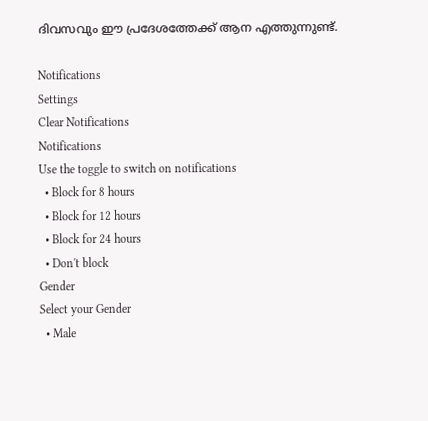ദിവസവും ഈ പ്രദേശത്തേക്ക് ആന എത്തുന്നുണ്ട്.

Notifications
Settings
Clear Notifications
Notifications
Use the toggle to switch on notifications
  • Block for 8 hours
  • Block for 12 hours
  • Block for 24 hours
  • Don't block
Gender
Select your Gender
  • Male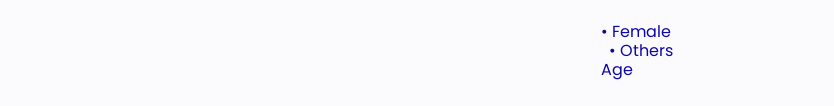• Female
  • Others
Age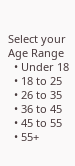Select your Age Range
  • Under 18
  • 18 to 25
  • 26 to 35
  • 36 to 45
  • 45 to 55
  • 55+